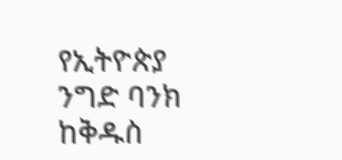የኢትዮጵያ ንግድ ባንክ ከቅዱስ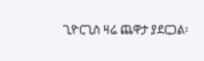ጊዮርጊስ ዛሬ ጨዋታ ያደርጋል፡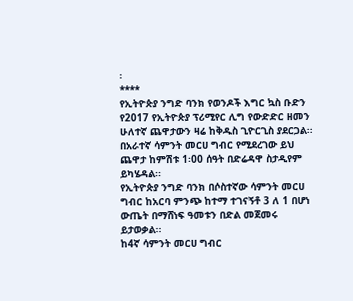፡
****
የኢትዮጵያ ንግድ ባንክ የወንዶች እግር ኳስ ቡድን የ2017 የኢትዮጵያ ፕሪሚየር ሊግ የውድድር ዘመን ሁለተኛ ጨዋታውን ዛሬ ከቅዱስ ጊዮርጊስ ያደርጋል፡፡
በአራተኛ ሳምንት መርሀ ግብር የሚደረገው ይህ ጨዋታ ከምሽቱ 1፡00 ሰዓት በድሬዳዋ ስታዲየም ይካሄዳል፡፡
የኢትዮጵያ ንግድ ባንክ በሶስተኛው ሳምንት መርሀ ግብር ከአርባ ምንጭ ከተማ ተገናኝቶ 3 ለ 1 በሆነ ውጤት በማሸነፍ ዓመቱን በድል መጀመሩ ይታወቃል፡፡
ከ4ኛ ሳምንት መርሀ ግብር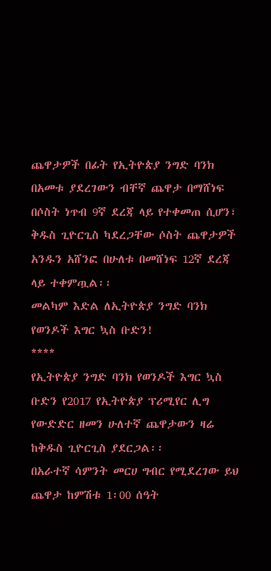ጨዋታዎች በፊት የኢትዮጵያ ንግድ ባንክ በአመቱ ያደረገውን ብቸኛ ጨዋታ በማሸነፍ በሶስት ነጥብ 9ኛ ደረጃ ላይ የተቀመጠ ሲሆን፣ ቅዱስ ጊዮርጊስ ካደረጋቸው ሶስት ጨዋታዎች አንዱን አሸንፎ በሁለቱ በመሸነፍ 12ኛ ደረጃ ላይ ተቀምጧል፡፡
መልካም እድል ለኢትዮጵያ ንግድ ባንክ የወንዶች እግር ኳስ ቡድን!
****
የኢትዮጵያ ንግድ ባንክ የወንዶች እግር ኳስ ቡድን የ2017 የኢትዮጵያ ፕሪሚየር ሊግ የውድድር ዘመን ሁለተኛ ጨዋታውን ዛሬ ከቅዱስ ጊዮርጊስ ያደርጋል፡፡
በአራተኛ ሳምንት መርሀ ግብር የሚደረገው ይህ ጨዋታ ከምሽቱ 1፡00 ሰዓት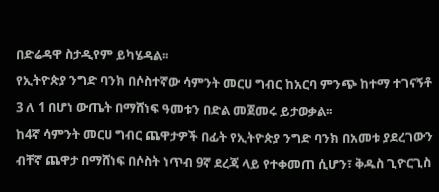በድሬዳዋ ስታዲየም ይካሄዳል፡፡
የኢትዮጵያ ንግድ ባንክ በሶስተኛው ሳምንት መርሀ ግብር ከአርባ ምንጭ ከተማ ተገናኝቶ 3 ለ 1 በሆነ ውጤት በማሸነፍ ዓመቱን በድል መጀመሩ ይታወቃል፡፡
ከ4ኛ ሳምንት መርሀ ግብር ጨዋታዎች በፊት የኢትዮጵያ ንግድ ባንክ በአመቱ ያደረገውን ብቸኛ ጨዋታ በማሸነፍ በሶስት ነጥብ 9ኛ ደረጃ ላይ የተቀመጠ ሲሆን፣ ቅዱስ ጊዮርጊስ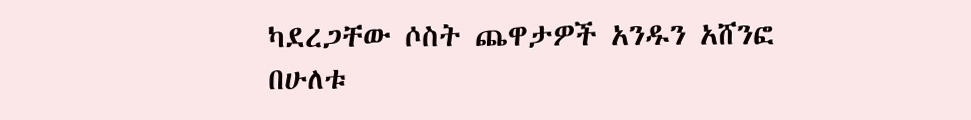ካደረጋቸው ሶስት ጨዋታዎች አንዱን አሸንፎ በሁለቱ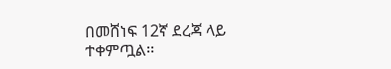በመሸነፍ 12ኛ ደረጃ ላይ ተቀምጧል፡፡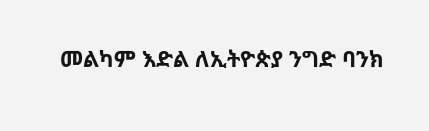መልካም እድል ለኢትዮጵያ ንግድ ባንክ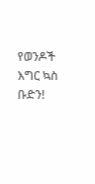የወንዶች እግር ኳስ ቡድን!